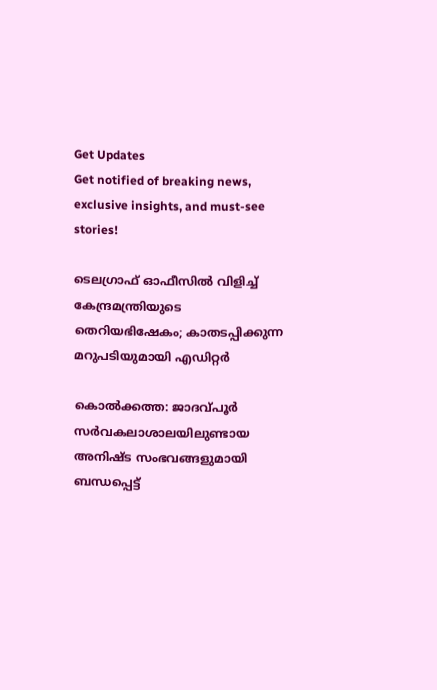Get Updates
Get notified of breaking news, exclusive insights, and must-see stories!

ടെലഗ്രാഫ് ഓഫീസില്‍ വിളിച്ച് കേന്ദ്രമന്ത്രിയുടെ തെറിയഭിഷേകം; കാതടപ്പിക്കുന്ന മറുപടിയുമായി എഡിറ്റര്‍

കൊല്‍ക്കത്ത: ജാദവ്പൂര്‍ സര്‍വകലാശാലയിലുണ്ടായ അനിഷ്ട സംഭവങ്ങളുമായി ബന്ധപ്പെട്ട്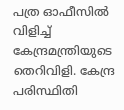പത്ര ഓഫീസില്‍ വിളിച്ച് കേന്ദ്രമന്ത്രിയുടെ തെറിവിളി. കേന്ദ്ര പരിസ്ഥിതി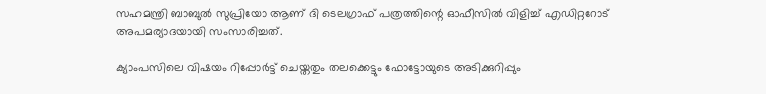സഹമന്ത്രി ബാബുല്‍ സുപ്രിയോ ആണ് ദി ടെലഗ്രാഫ് പത്രത്തിന്റെ ഓഫീസില്‍ വിളിച്ച് എഡിറ്ററോട് അപമര്യാദയായി സംസാരിച്ചത്.

ക്യാംപസിലെ വിഷയം റിപ്പോര്‍ട്ട് ചെയ്തതും തലക്കെട്ടും ഫോട്ടോയുടെ അടിക്കുറിപ്പും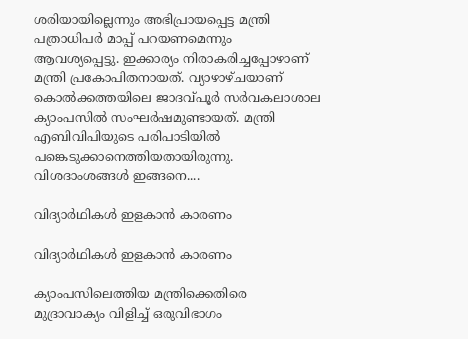ശരിയായില്ലെന്നും അഭിപ്രായപ്പെട്ട മന്ത്രി പത്രാധിപര്‍ മാപ്പ് പറയണമെന്നും ആവശ്യപ്പെട്ടു. ഇക്കാര്യം നിരാകരിച്ചപ്പോഴാണ് മന്ത്രി പ്രകോപിതനായത്. വ്യാഴാഴ്ചയാണ് കൊല്‍ക്കത്തയിലെ ജാദവ്പൂര്‍ സര്‍വകലാശാല ക്യാംപസില്‍ സംഘര്‍ഷമുണ്ടായത്. മന്ത്രി എബിവിപിയുടെ പരിപാടിയില്‍ പങ്കെടുക്കാനെത്തിയതായിരുന്നു. വിശദാംശങ്ങള്‍ ഇങ്ങനെ....

വിദ്യാര്‍ഥികള്‍ ഇളകാന്‍ കാരണം

വിദ്യാര്‍ഥികള്‍ ഇളകാന്‍ കാരണം

ക്യാംപസിലെത്തിയ മന്ത്രിക്കെതിരെ മുദ്രാവാക്യം വിളിച്ച് ഒരുവിഭാഗം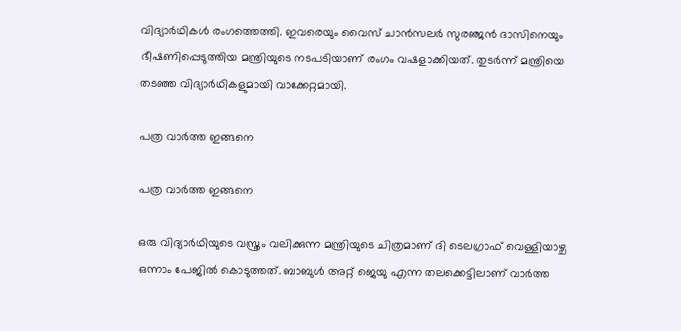വിദ്യാര്‍ഥികള്‍ രംഗത്തെത്തി. ഇവരെയും വൈസ് ചാന്‍സലര്‍ സുരഞ്ജന്‍ ദാസിനെയും ഭീഷണിപ്പെടുത്തിയ മന്ത്രിയുടെ നടപടിയാണ് രംഗം വഷളാക്കിയത്. തുടര്‍ന്ന് മന്ത്രിയെ തടഞ്ഞ വിദ്യാര്‍ഥികളുമായി വാക്കേറ്റമായി.

പത്ര വാര്‍ത്ത ഇങ്ങനെ

പത്ര വാര്‍ത്ത ഇങ്ങനെ

ഒരു വിദ്യാര്‍ഥിയുടെ വസ്ത്രം വലിക്കുന്ന മന്ത്രിയുടെ ചിത്രമാണ് ദി ടെലഗ്രാഫ് വെള്ളിയാഴ്ച ഒന്നാം പേജില്‍ കൊടുത്തത്. ബാബുള്‍ അറ്റ് ജെയു എന്ന തലക്കെട്ടിലാണ് വാര്‍ത്ത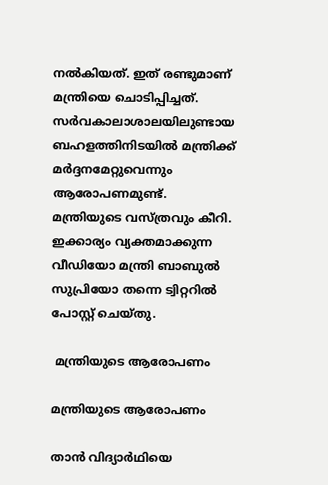നല്‍കിയത്. ഇത് രണ്ടുമാണ് മന്ത്രിയെ ചൊടിപ്പിച്ചത്. സര്‍വകാലാശാലയിലുണ്ടായ ബഹളത്തിനിടയില്‍ മന്ത്രിക്ക് മര്‍ദ്ദനമേറ്റുവെന്നും ആരോപണമുണ്ട്. മന്ത്രിയുടെ വസ്ത്രവും കീറി. ഇക്കാര്യം വ്യക്തമാക്കുന്ന വീഡിയോ മന്ത്രി ബാബുല്‍ സുപ്രിയോ തന്നെ ട്വിറ്ററില്‍ പോസ്റ്റ് ചെയ്തു.

 മന്ത്രിയുടെ ആരോപണം

മന്ത്രിയുടെ ആരോപണം

താന്‍ വിദ്യാര്‍ഥിയെ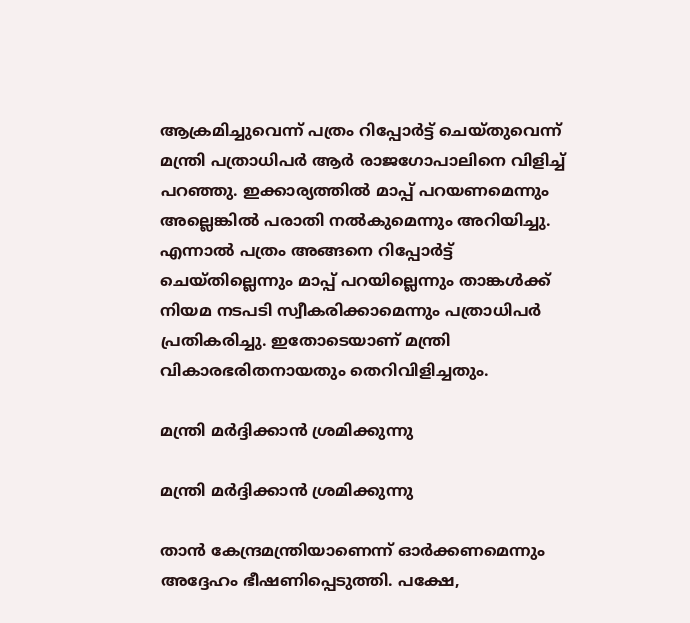ആക്രമിച്ചുവെന്ന് പത്രം റിപ്പോര്‍ട്ട് ചെയ്തുവെന്ന് മന്ത്രി പത്രാധിപര്‍ ആര്‍ രാജഗോപാലിനെ വിളിച്ച് പറഞ്ഞു. ഇക്കാര്യത്തില്‍ മാപ്പ് പറയണമെന്നും അല്ലെങ്കില്‍ പരാതി നല്‍കുമെന്നും അറിയിച്ചു. എന്നാല്‍ പത്രം അങ്ങനെ റിപ്പോര്‍ട്ട് ചെയ്തില്ലെന്നും മാപ്പ് പറയില്ലെന്നും താങ്കള്‍ക്ക് നിയമ നടപടി സ്വീകരിക്കാമെന്നും പത്രാധിപര്‍ പ്രതികരിച്ചു. ഇതോടെയാണ് മന്ത്രി വികാരഭരിതനായതും തെറിവിളിച്ചതും.

മന്ത്രി മര്‍ദ്ദിക്കാന്‍ ശ്രമിക്കുന്നു

മന്ത്രി മര്‍ദ്ദിക്കാന്‍ ശ്രമിക്കുന്നു

താന്‍ കേന്ദ്രമന്ത്രിയാണെന്ന് ഓര്‍ക്കണമെന്നും അദ്ദേഹം ഭീഷണിപ്പെടുത്തി. പക്ഷേ,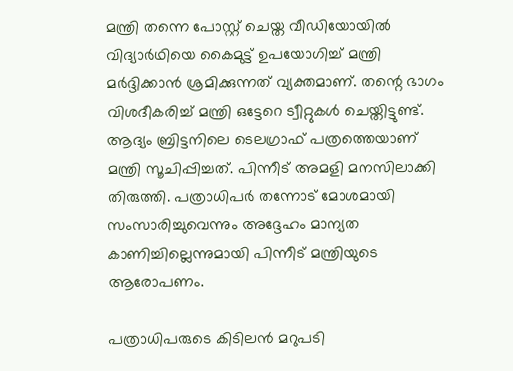മന്ത്രി തന്നെ പോസ്റ്റ് ചെയ്ത വീഡിയോയില്‍ വിദ്യാര്‍ഥിയെ കൈമുട്ട് ഉപയോഗിച്ച് മന്ത്രി മര്‍ദ്ദിക്കാന്‍ ശ്രമിക്കുന്നത് വ്യക്തമാണ്. തന്റെ ഭാഗം വിശദീകരിച്ച് മന്ത്രി ഒട്ടേറെ ട്വീറ്റുകള്‍ ചെയ്തിട്ടുണ്ട്. ആദ്യം ബ്രിട്ടനിലെ ടെലഗ്രാഫ് പത്രത്തെയാണ് മന്ത്രി സൂചിപ്പിച്ചത്. പിന്നീട് അമളി മനസിലാക്കി തിരുത്തി. പത്രാധിപര്‍ തന്നോട് മോശമായി സംസാരിച്ചുവെന്നും അദ്ദേഹം മാന്യത കാണിച്ചില്ലെന്നുമായി പിന്നീട് മന്ത്രിയുടെ ആരോപണം.

പത്രാധിപരുടെ കിടിലന്‍ മറുപടി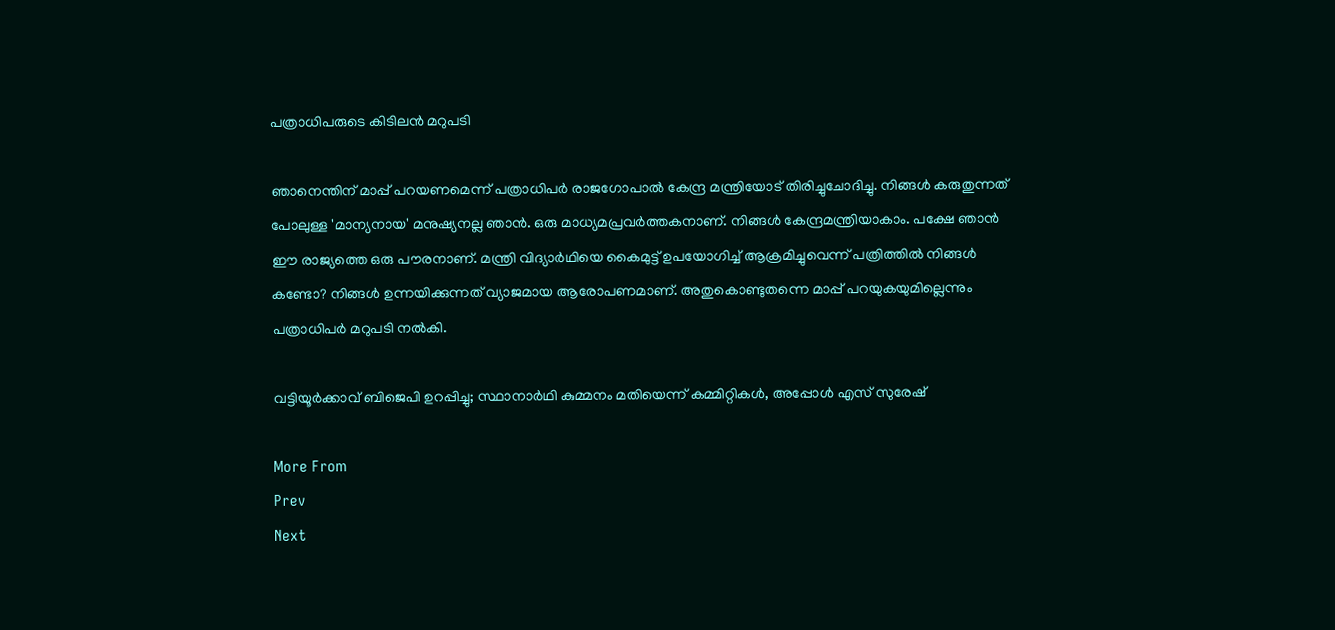പത്രാധിപരുടെ കിടിലന്‍ മറുപടി

ഞാനെന്തിന് മാപ്പ് പറയണമെന്ന് പത്രാധിപര്‍ രാജഗോപാല്‍ കേന്ദ്ര മന്ത്രിയോട് തിരിച്ചുചോദിച്ചു. നിങ്ങള്‍ കരുതുന്നത് പോലുള്ള 'മാന്യനായ' മനുഷ്യനല്ല ഞാന്‍. ഒരു മാധ്യമപ്രവര്‍ത്തകനാണ്. നിങ്ങള്‍ കേന്ദ്രമന്ത്രിയാകാം. പക്ഷേ ഞാന്‍ ഈ രാജ്യത്തെ ഒരു പൗരനാണ്. മന്ത്രി വിദ്യാര്‍ഥിയെ കൈമുട്ട് ഉപയോഗിച്ച് ആക്രമിച്ചുവെന്ന് പത്രിത്തില്‍ നിങ്ങള്‍ കണ്ടോ? നിങ്ങള്‍ ഉന്നയിക്കുന്നത് വ്യാജമായ ആരോപണമാണ്. അതുകൊണ്ടുതന്നെ മാപ്പ് പറയുകയുമില്ലെന്നും പത്രാധിപര്‍ മറുപടി നല്‍കി.

വട്ടിയൂര്‍ക്കാവ് ബിജെപി ഉറപ്പിച്ചു; സ്ഥാനാര്‍ഥി കുമ്മനം മതിയെന്ന് കമ്മിറ്റികള്‍, അപ്പോള്‍ എസ് സുരേഷ്

More From
Prev
Next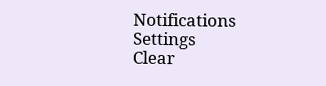Notifications
Settings
Clear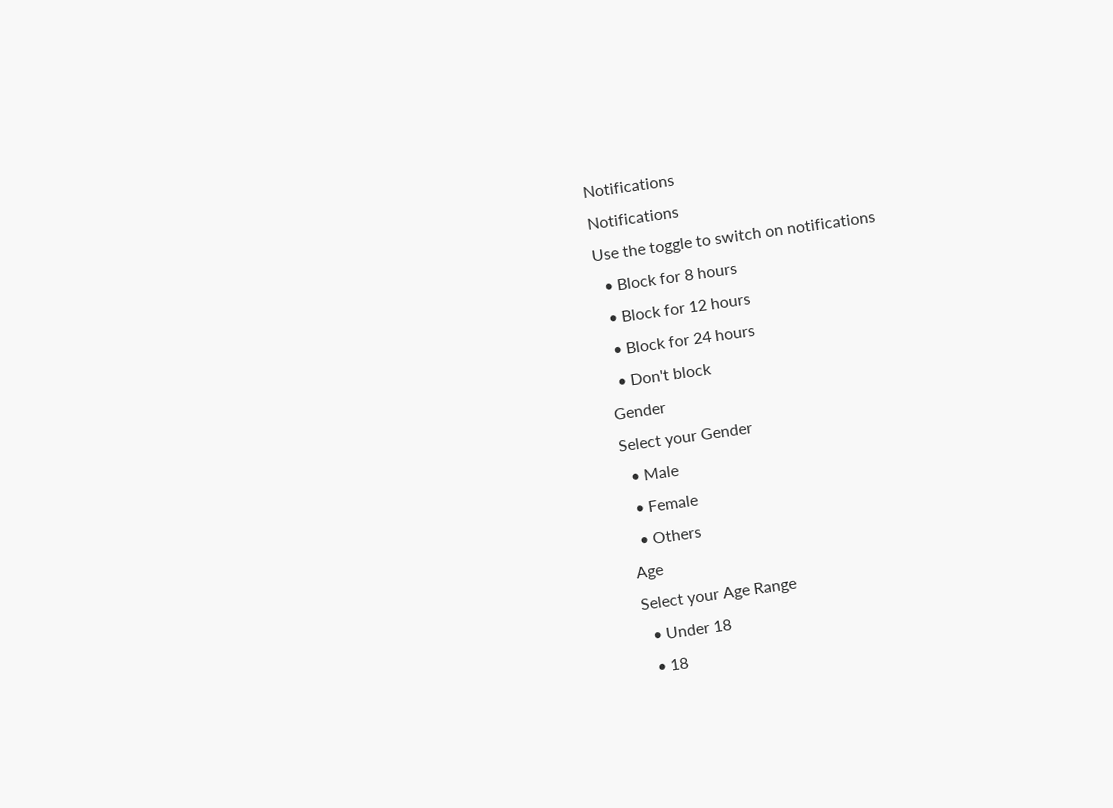Notifications
Notifications
Use the toggle to switch on notifications
  • Block for 8 hours
  • Block for 12 hours
  • Block for 24 hours
  • Don't block
Gender
Select your Gender
  • Male
  • Female
  • Others
Age
Select your Age Range
  • Under 18
  • 18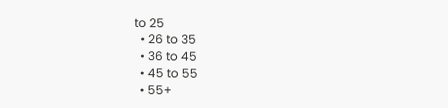to 25
  • 26 to 35
  • 36 to 45
  • 45 to 55
  • 55+